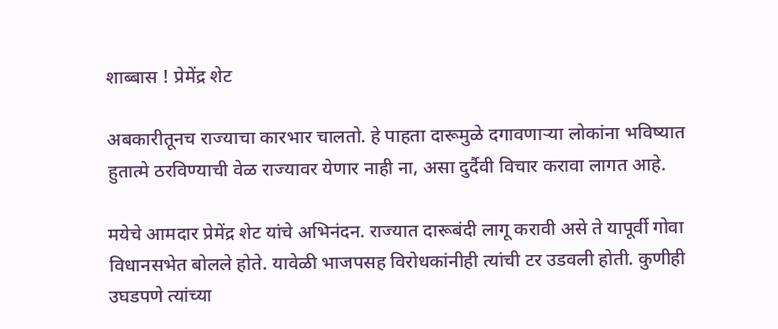शाब्बास ! प्रेमेंद्र शेट

अबकारीतूनच राज्याचा कारभार चालतो. हे पाहता दारूमुळे दगावणाऱ्या लोकांना भविष्यात हुतात्मे ठरविण्याची वेळ राज्यावर येणार नाही ना, असा दुर्दैवी विचार करावा लागत आहे.

मयेचे आमदार प्रेमेंद्र शेट यांचे अभिनंदन. राज्यात दारूबंदी लागू करावी असे ते यापूर्वी गोवा विधानसभेत बोलले होते. यावेळी भाजपसह विरोधकांनीही त्यांची टर उडवली होती. कुणीही उघडपणे त्यांच्या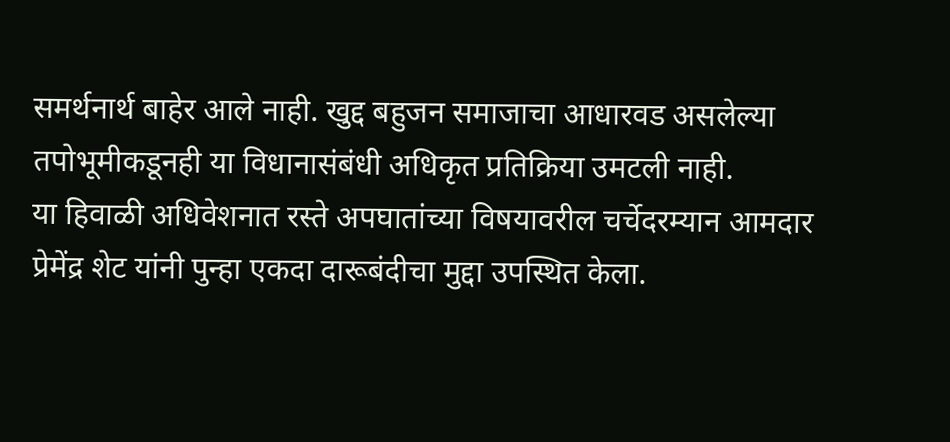समर्थनार्थ बाहेर आले नाही. खुद्द बहुजन समाजाचा आधारवड असलेल्या तपोभूमीकडूनही या विधानासंबंधी अधिकृत प्रतिक्रिया उमटली नाही.
या हिवाळी अधिवेशनात रस्ते अपघातांच्या विषयावरील चर्चेदरम्यान आमदार प्रेमेंद्र शेट यांनी पुन्हा एकदा दारूबंदीचा मुद्दा उपस्थित केला.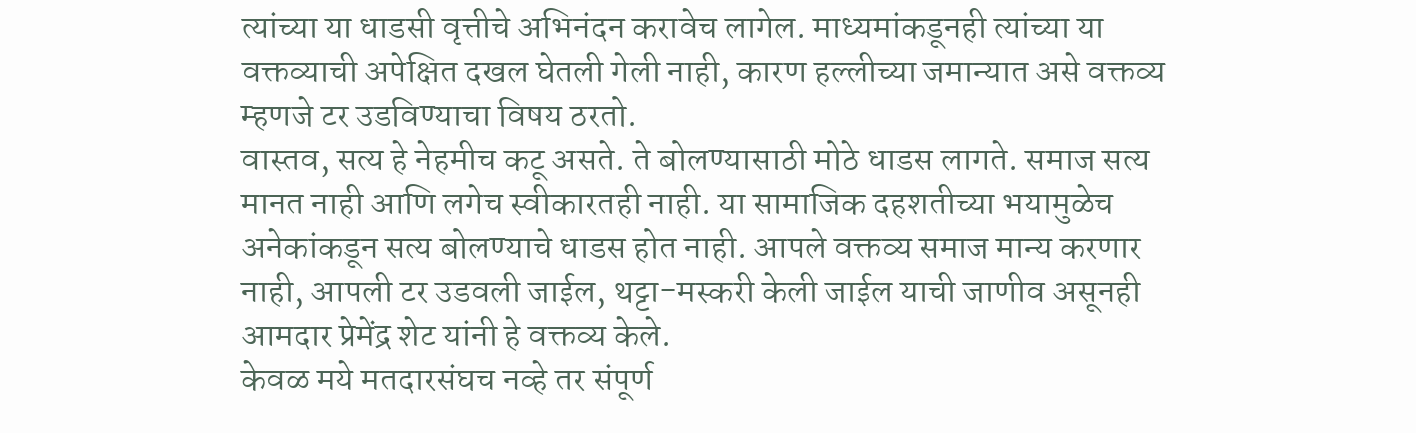त्यांच्या या धाडसी वृत्तीचे अभिनंदन करावेच लागेल. माध्यमांकडूनही त्यांच्या या वक्तव्याची अपेक्षित दखल घेतली गेली नाही, कारण हल्लीच्या जमान्यात असे वक्तव्य म्हणजे टर उडविण्याचा विषय ठरतो.
वास्तव, सत्य हे नेहमीच कटू असते. ते बोलण्यासाठी मोठे धाडस लागते. समाज सत्य मानत नाही आणि लगेच स्वीकारतही नाही. या सामाजिक दहशतीच्या भयामुळेच अनेकांकडून सत्य बोलण्याचे धाडस होत नाही. आपले वक्तव्य समाज मान्य करणार नाही, आपली टर उडवली जाईल, थट्टा-मस्करी केली जाईल याची जाणीव असूनही आमदार प्रेमेंद्र शेट यांनी हे वक्तव्य केले.
केवळ मये मतदारसंघच नव्हे तर संपूर्ण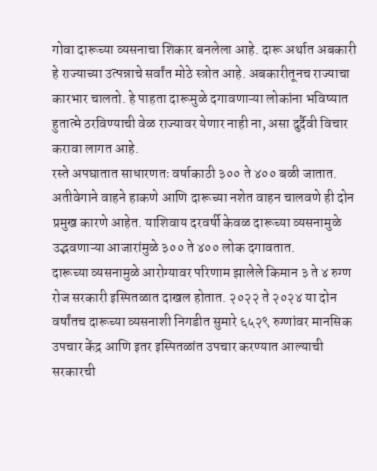गोवा दारूच्या व्यसनाचा शिकार बनलेला आहे. दारू अर्थात अबकारी हे राज्याच्या उत्पन्नाचे सर्वांत मोठे स्त्रोत आहे. अबकारीतूनच राज्याचा कारभार चालतो. हे पाहता दारूमुळे दगावणाऱ्या लोकांना भविष्यात हुतात्मे ठरविण्याची वेळ राज्यावर येणार नाही ना, असा दुर्दैवी विचार करावा लागत आहे.
रस्ते अपघातात साधारणतः वर्षाकाठी ३०० ते ४०० बळी जातात. अतीवेगाने वाहने हाकणे आणि दारूच्या नशेत वाहन चालवणे ही दोन प्रमुख कारणे आहेत. याशिवाय दरवर्षी केवळ दारूच्या व्यसनामुळे उद्भवणाऱ्या आजारांमुळे ३०० ते ४०० लोक दगावतात.
दारूच्या व्यसनामुळे आरोग्यावर परिणाम झालेले किमान ३ ते ४ रुग्ण रोज सरकारी इस्पितळात दाखल होतात. २०२२ ते २०२४ या दोन वर्षांतच दारूच्या व्यसनाशी निगडीत सुमारे ६५२९ रुग्णांवर मानसिक उपचार केंद्र आणि इतर इस्पितळांत उपचार करण्यात आल्याची सरकारची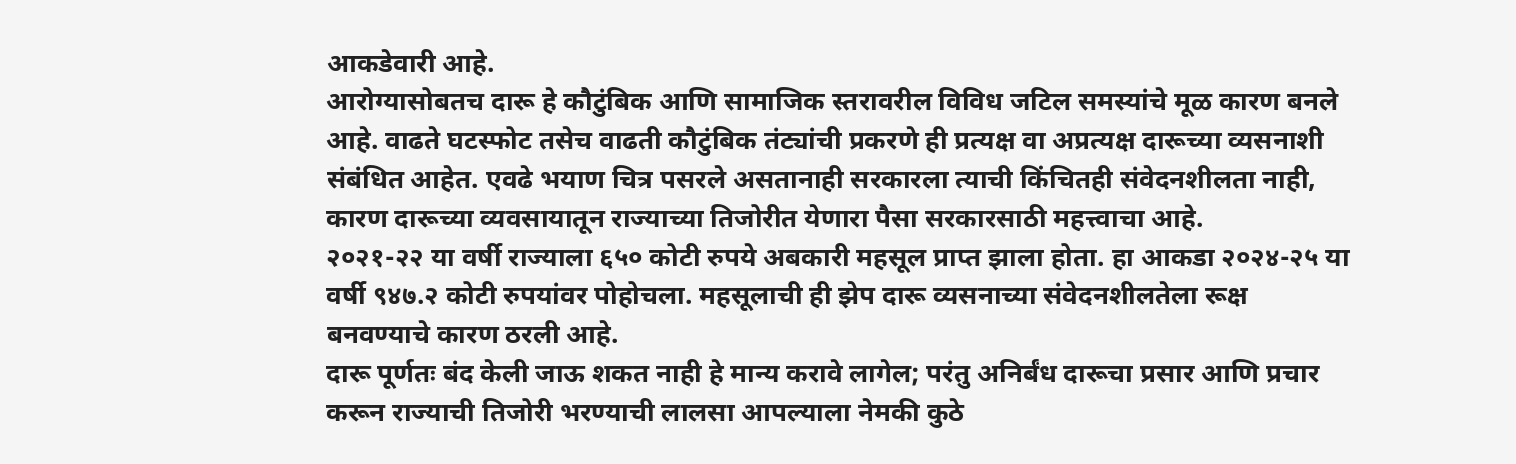आकडेवारी आहे.
आरोग्यासोबतच दारू हे कौटुंबिक आणि सामाजिक स्तरावरील विविध जटिल समस्यांचे मूळ कारण बनले आहे. वाढते घटस्फोट तसेच वाढती कौटुंबिक तंट्यांची प्रकरणे ही प्रत्यक्ष वा अप्रत्यक्ष दारूच्या व्यसनाशी संबंधित आहेत. एवढे भयाण चित्र पसरले असतानाही सरकारला त्याची किंचितही संवेदनशीलता नाही, कारण दारूच्या व्यवसायातून राज्याच्या तिजोरीत येणारा पैसा सरकारसाठी महत्त्वाचा आहे.
२०२१-२२ या वर्षी राज्याला ६५० कोटी रुपये अबकारी महसूल प्राप्त झाला होता. हा आकडा २०२४-२५ या वर्षी ९४७.२ कोटी रुपयांवर पोहोचला. महसूलाची ही झेप दारू व्यसनाच्या संवेदनशीलतेला रूक्ष बनवण्याचे कारण ठरली आहे.
दारू पूर्णतः बंद केली जाऊ शकत नाही हे मान्य करावे लागेल; परंतु अनिर्बंध दारूचा प्रसार आणि प्रचार करून राज्याची तिजोरी भरण्याची लालसा आपल्याला नेमकी कुठे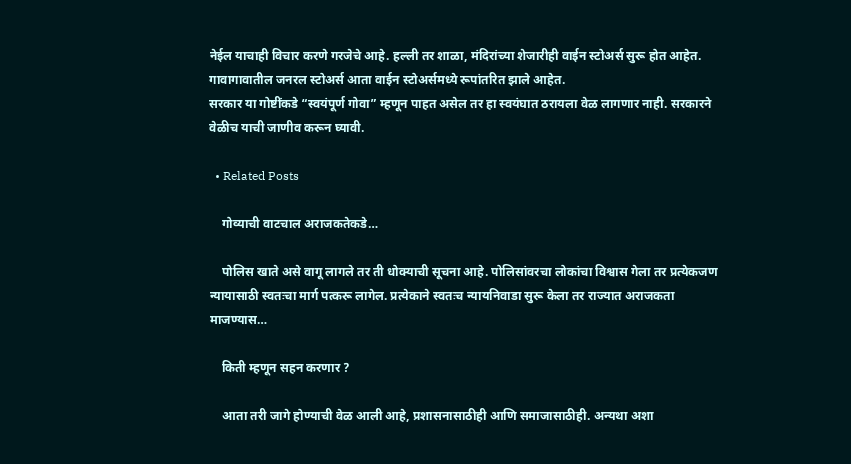नेईल याचाही विचार करणे गरजेचे आहे. हल्ली तर शाळा, मंदिरांच्या शेजारीही वाईन स्टोअर्स सुरू होत आहेत. गावागावातील जनरल स्टोअर्स आता वाईन स्टोअर्समध्ये रूपांतरित झाले आहेत.
सरकार या गोष्टींकडे “स्वयंपूर्ण गोवा” म्हणून पाहत असेल तर हा स्वयंघात ठरायला वेळ लागणार नाही. सरकारने वेळीच याची जाणीव करून घ्यावी.

  • Related Posts

    गोव्याची वाटचाल अराजकतेकडे…

    पोलिस खाते असे वागू लागले तर ती धोक्याची सूचना आहे. पोलिसांवरचा लोकांचा विश्वास गेला तर प्रत्येकजण न्यायासाठी स्वतःचा मार्ग पत्करू लागेल. प्रत्येकाने स्वतःच न्यायनिवाडा सुरू केला तर राज्यात अराजकता माजण्यास…

    किती म्हणून सहन करणार ?

    आता तरी जागे होण्याची वेळ आली आहे, प्रशासनासाठीही आणि समाजासाठीही. अन्यथा अशा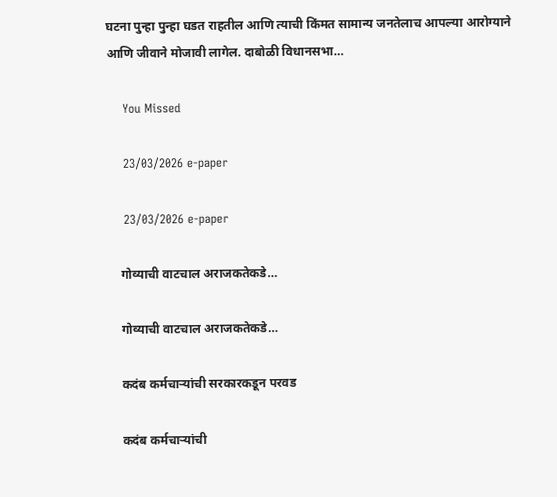घटना पुन्हा पुन्हा घडत राहतील आणि त्याची किंमत सामान्य जनतेलाच आपल्या आरोग्याने आणि जीवाने मोजावी लागेल. दाबोळी विधानसभा…

    You Missed

    23/03/2026 e-paper

    23/03/2026 e-paper

    गोव्याची वाटचाल अराजकतेकडे…

    गोव्याची वाटचाल अराजकतेकडे…

    कदंब कर्मचाऱ्यांची सरकारकडून परवड

    कदंब कर्मचाऱ्यांची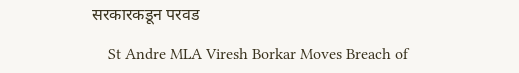सरकारकडून परवड

    St Andre MLA Viresh Borkar Moves Breach of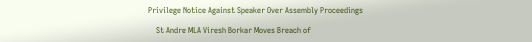Privilege Notice Against Speaker Over Assembly Proceedings

    St Andre MLA Viresh Borkar Moves Breach of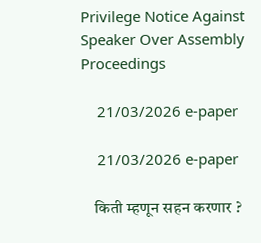Privilege Notice Against Speaker Over Assembly Proceedings

    21/03/2026 e-paper

    21/03/2026 e-paper

    किती म्हणून सहन करणार ?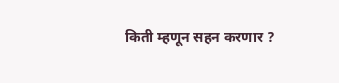किती म्हणून सहन करणार ?